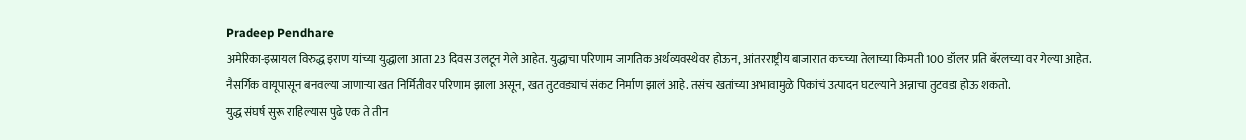Pradeep Pendhare
अमेरिका-इस्रायल विरुद्ध इराण यांच्या युद्धाला आता 23 दिवस उलटून गेले आहेत. युद्धाचा परिणाम जागतिक अर्थव्यवस्थेवर होऊन, आंतरराष्ट्रीय बाजारात कच्च्या तेलाच्या किमती 100 डॉलर प्रति बॅरलच्या वर गेल्या आहेत.
नैसर्गिक वायूपासून बनवल्या जाणाऱ्या खत निर्मितीवर परिणाम झाला असून, खत तुटवड्याचं संकट निर्माण झालं आहे. तसंच खतांच्या अभावामुळे पिकांचं उत्पादन घटल्याने अन्नाचा तुटवडा होऊ शकतो.
युद्ध संघर्ष सुरू राहिल्यास पुढे एक ते तीन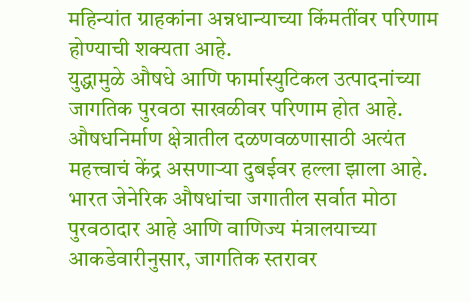महिन्यांत ग्राहकांना अन्नधान्याच्या किंमतींवर परिणाम होण्याची शक्यता आहे.
युद्धामुळे औषधे आणि फार्मास्युटिकल उत्पादनांच्या जागतिक पुरवठा साखळीवर परिणाम होत आहे. औषधनिर्माण क्षेत्रातील दळणवळणासाठी अत्यंत महत्त्वाचं केंद्र असणाऱ्या दुबईवर हल्ला झाला आहे.
भारत जेनेरिक औषधांचा जगातील सर्वात मोठा पुरवठादार आहे आणि वाणिज्य मंत्रालयाच्या आकडेवारीनुसार, जागतिक स्तरावर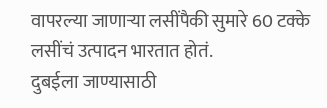वापरल्या जाणाऱ्या लसींपैकी सुमारे 60 टक्के लसींचं उत्पादन भारतात होतं.
दुबईला जाण्यासाठी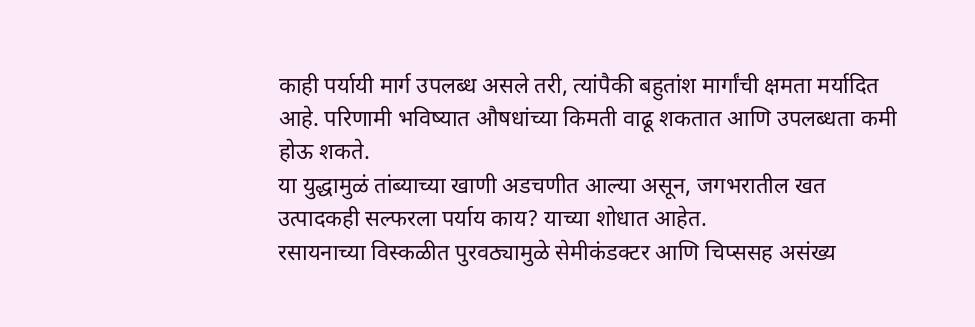काही पर्यायी मार्ग उपलब्ध असले तरी, त्यांपैकी बहुतांश मार्गांची क्षमता मर्यादित आहे. परिणामी भविष्यात औषधांच्या किमती वाढू शकतात आणि उपलब्धता कमी होऊ शकते.
या युद्धामुळं तांब्याच्या खाणी अडचणीत आल्या असून, जगभरातील खत उत्पादकही सल्फरला पर्याय काय? याच्या शोधात आहेत.
रसायनाच्या विस्कळीत पुरवठ्यामुळे सेमीकंडक्टर आणि चिप्ससह असंख्य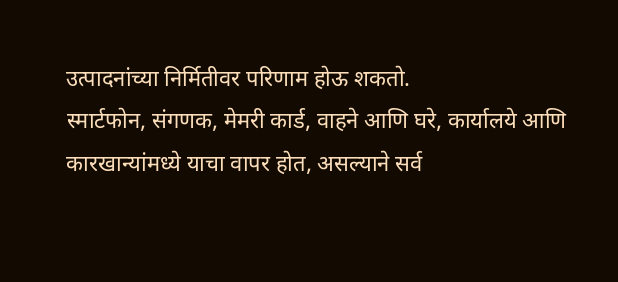उत्पादनांच्या निर्मितीवर परिणाम होऊ शकतो.
स्मार्टफोन, संगणक, मेमरी कार्ड, वाहने आणि घरे, कार्यालये आणि कारखान्यांमध्ये याचा वापर होत, असल्याने सर्व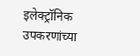इलेक्ट्रॉनिक उपकरणांच्या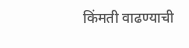किंमती वाढण्याची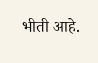भीती आहे.